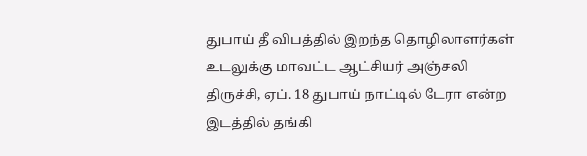துபாய் தீ விபத்தில் இறந்த தொழிலாளர்கள் உடலுக்கு மாவட்ட ஆட்சியர் அஞ்சலி
திருச்சி, ஏப். 18 துபாய் நாட்டில் டேரா என்ற இடத்தில் தங்கி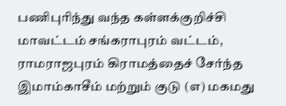பணிபுரிந்து வந்த கள்ளக்குறிச்சி மாவட்டம் சங்கராபுரம் வட்டம், ராமராஜபுரம் கிராமத்தைச் சேர்ந்த இமாம்காசீம் மற்றும் குடு (எ) மகமது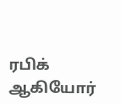ரபிக் ஆகியோர்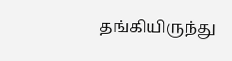தங்கியிருந்து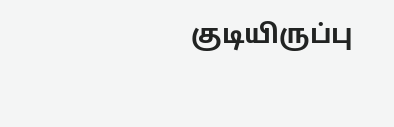குடியிருப்பு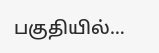பகுதியில்…